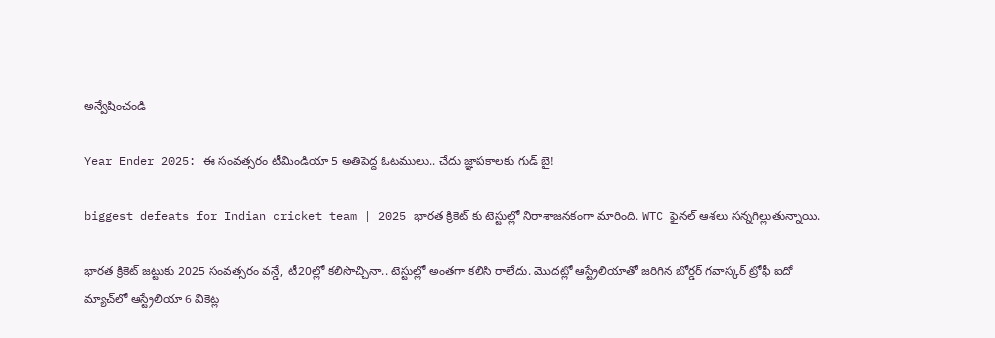అన్వేషించండి

Year Ender 2025: ఈ సంవత్సరం టీమిండియా 5 అతిపెద్ద ఓటములు.. చేదు జ్ఞాపకాలకు గుడ్ బై!

biggest defeats for Indian cricket team | 2025 భారత క్రికెట్ కు టెస్టుల్లో నిరాశాజనకంగా మారింది. WTC ఫైనల్ ఆశలు సన్నగిల్లుతున్నాయి.

భారత క్రికెట్ జట్టుకు 2025 సంవత్సరం వన్డే, టీ20ల్లో కలిసొచ్చినా.. టెస్టుల్లో అంతగా కలిసి రాలేదు. మొదట్లో ఆస్ట్రేలియాతో జరిగిన బోర్డర్ గవాస్కర్ ట్రోఫీ ఐదో మ్యాచ్‌లో ఆస్ట్రేలియా 6 వికెట్ల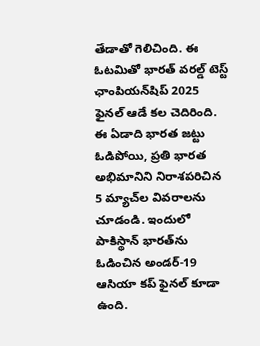తేడాతో గెలిచింది. ఈ ఓటమితో భారత్ వరల్డ్ టెస్ట్ ఛాంపియన్‌షిప్ 2025 ఫైనల్ ఆడే కల చెదిరింది. ఈ ఏడాది భారత జట్టు ఓడిపోయి, ప్రతి భారత అభిమానిని నిరాశపరిచిన 5 మ్యాచ్‌ల వివరాలను చూడండి. ఇందులో పాకిస్థాన్ భారత్‌ను ఓడించిన అండర్-19 ఆసియా కప్ ఫైనల్ కూడా ఉంది.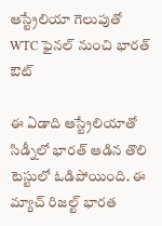ఆస్ట్రేలియా గెలుపుతో WTC ఫైనల్ నుంచి భారత్ ఔట్

ఈ ఏడాది ఆస్ట్రేలియాతో సిడ్నీలో భారత్ ఆడిన తొలి టెస్టులో ఓడిపోయింది. ఈ మ్యాచ్ రిజల్ట్ భారత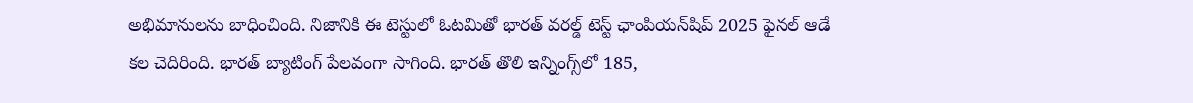అభిమానులను బాధించింది. నిజానికి ఈ టెస్టులో ఓటమితో భారత్ వరల్డ్ టెస్ట్ ఛాంపియన్‌షిప్ 2025 ఫైనల్ ఆడే కల చెదిరింది. భారత్ బ్యాటింగ్ పేలవంగా సాగింది. భారత్ తొలి ఇన్నింగ్స్‌లో 185,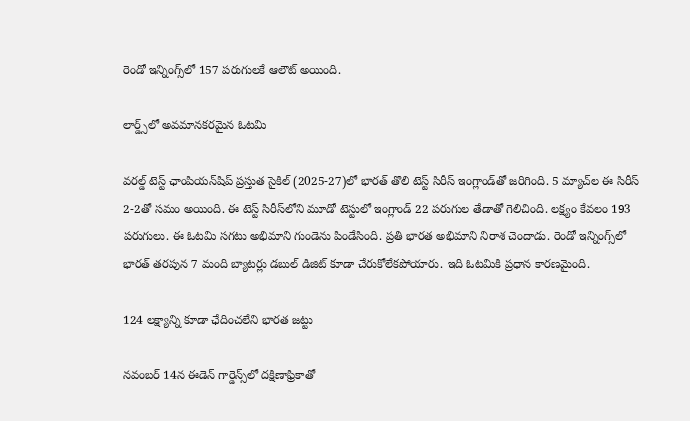రెండో ఇన్నింగ్స్‌లో 157 పరుగులకే ఆలౌట్ అయింది.

లార్డ్స్‌లో అవమానకరమైన ఓటమి

వరల్డ్ టెస్ట్ ఛాంపియన్‌షిప్ ప్రస్తుత సైకిల్ (2025-27)లో భారత్ తొలి టెస్ట్ సిరీస్ ఇంగ్లాండ్‌తో జరిగింది. 5 మ్యాచ్‌ల ఈ సిరీస్ 2-2తో సమం అయింది. ఈ టెస్ట్ సిరీస్‌లోని మూడో టెస్టులో ఇంగ్లాండ్ 22 పరుగుల తేడాతో గెలిచింది. లక్ష్యం కేవలం 193 పరుగులు. ఈ ఓటమి సగటు అభిమాని గుండెను పిండేసింది. ప్రతి భారత అభిమాని నిరాశ చెందాడు. రెండో ఇన్నింగ్స్‌లో భారత్ తరపున 7 మంది బ్యాటర్లు డబుల్ డిజిట్ కూడా చేరుకోలేకపోయారు. ఇది ఓటమికి ప్రధాన కారణమైంది.

124 లక్ష్యాన్ని కూడా ఛేదించలేని భారత జట్టు

నవంబర్ 14న ఈడెన్ గార్డెన్స్‌లో దక్షిణాఫ్రికాతో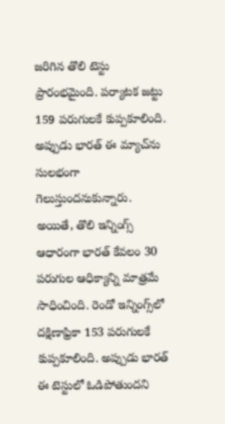జరిగిన తొలి టెస్టు ప్రారంభమైంది. పర్యాటక జట్టు 159 పరుగులకే కుప్పకూలింది. అప్పుడు భారత్ ఈ మ్యాచ్‌ను సులభంగా గెలుస్తుందనుకున్నారు. అయితే, తొలి ఇన్నింగ్స్ ఆధారంగా భారత్ కేవలం 30 పరుగుల ఆధిక్యాన్ని మాత్రమే సాధించింది. రెండో ఇన్నింగ్స్‌లో దక్షిణాఫ్రికా 153 పరుగులకే కుప్పకూలింది. అప్పుడు భారత్ ఈ టెస్టులో ఓడిపోతుందని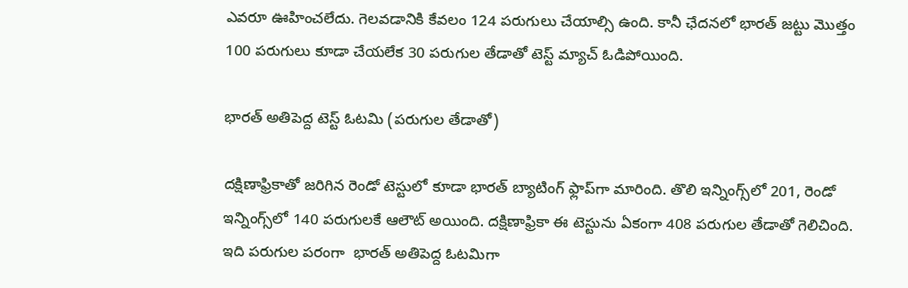ఎవరూ ఊహించలేదు. గెలవడానికి కేవలం 124 పరుగులు చేయాల్సి ఉంది. కానీ ఛేదనలో భారత్ జట్టు మొత్తం 100 పరుగులు కూడా చేయలేక 30 పరుగుల తేడాతో టెస్ట్ మ్యాచ్ ఓడిపోయింది.

భారత్ అతిపెద్ద టెస్ట్ ఓటమి (పరుగుల తేడాతో)

దక్షిణాఫ్రికాతో జరిగిన రెండో టెస్టులో కూడా భారత్ బ్యాటింగ్ ఫ్లాప్‌గా మారింది. తొలి ఇన్నింగ్స్‌లో 201, రెండో ఇన్నింగ్స్‌లో 140 పరుగులకే ఆలౌట్ అయింది. దక్షిణాఫ్రికా ఈ టెస్టును ఏకంగా 408 పరుగుల తేడాతో గెలిచింది. ఇది పరుగుల పరంగా  భారత్ అతిపెద్ద ఓటమిగా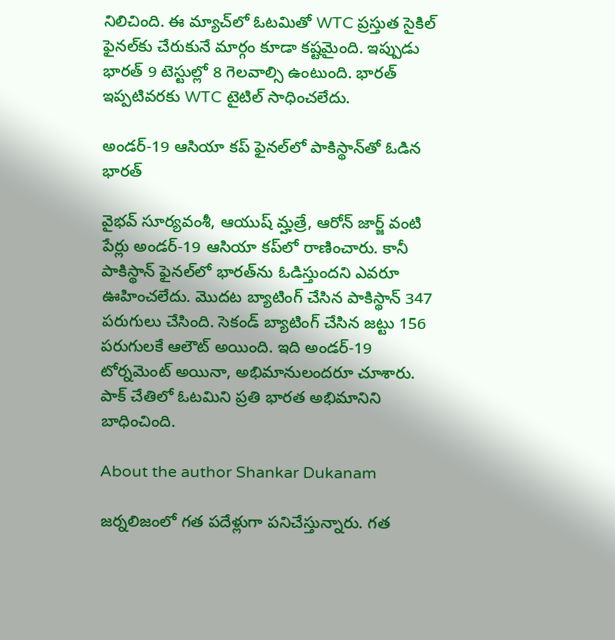నిలిచింది. ఈ మ్యాచ్‌లో ఓటమితో WTC ప్రస్తుత సైకిల్ ఫైనల్‌కు చేరుకునే మార్గం కూడా కష్టమైంది. ఇప్పుడు భారత్ 9 టెస్టుల్లో 8 గెలవాల్సి ఉంటుంది. భారత్ ఇప్పటివరకు WTC టైటిల్ సాధించలేదు.

అండర్-19 ఆసియా కప్ ఫైనల్‌లో పాకిస్థాన్‌తో ఓడిన భారత్

వైభవ్ సూర్యవంశీ, ఆయుష్ మ్హత్రే, ఆరోన్ జార్జ్ వంటి పేర్లు అండర్-19 ఆసియా కప్‌లో రాణించారు. కానీ పాకిస్థాన్ ఫైనల్‌లో భారత్‌ను ఓడిస్తుందని ఎవరూ ఊహించలేదు. మొదట బ్యాటింగ్ చేసిన పాకిస్థాన్ 347 పరుగులు చేసింది. సెకండ్ బ్యాటింగ్ చేసిన జట్టు 156 పరుగులకే ఆలౌట్ అయింది. ఇది అండర్-19 టోర్నమెంట్ అయినా, అభిమానులందరూ చూశారు. పాక్ చేతిలో ఓటమిని ప్రతి భారత అభిమానిని బాధించింది.

About the author Shankar Dukanam

జర్నలిజంలో గత పదేళ్లుగా పనిచేస్తున్నారు. గత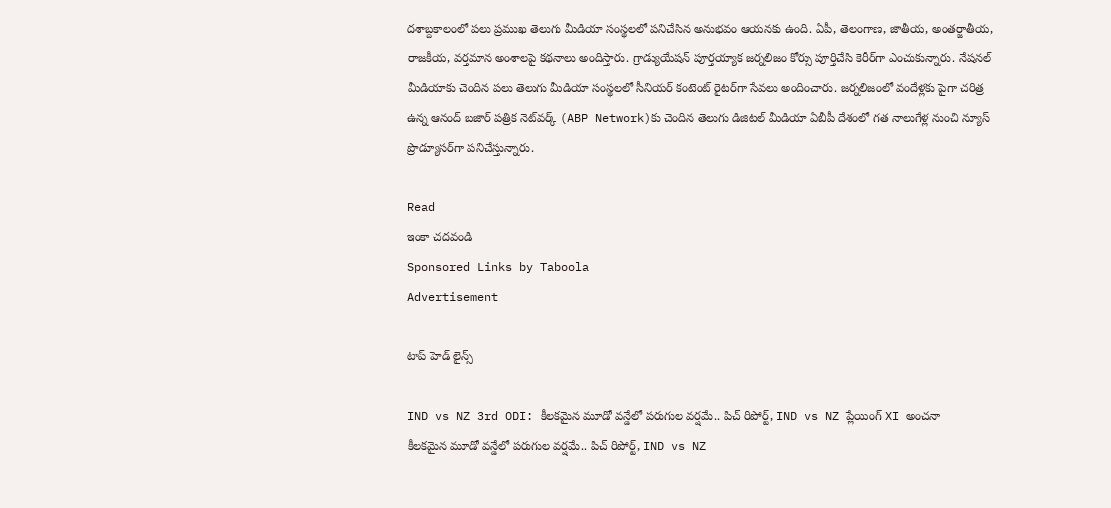దశాబ్దకాలంలో పలు ప్రముఖ తెలుగు మీడియా సంస్థలలో పనిచేసిన అనుభవం ఆయనకు ఉంది. ఏపీ, తెలంగాణ, జాతీయ, అంతర్జాతీయ, రాజకీయ, వర్తమాన అంశాలపై కథనాలు అందిస్తారు. గ్రాడ్యుయేషన్ పూర్తయ్యాక జర్నలిజం కోర్సు పూర్తిచేసి కెరీర్‌గా ఎంచుకున్నారు. నేషనల్ మీడియాకు చెందిన పలు తెలుగు మీడియా సంస్థలలో సీనియర్ కంటెంట్ రైటర్‌గా సేవలు అందించారు. జర్నలిజంలో వందేళ్లకు పైగా చరిత్ర ఉన్న ఆనంద్ బజార్ పత్రిక నెట్‌వర్క్ (ABP Network)కు చెందిన తెలుగు డిజిటల్ మీడియా ఏబీపీ దేశంలో గత నాలుగేళ్ల నుంచి న్యూస్ ప్రొడ్యూసర్‌గా పనిచేస్తున్నారు.

Read
ఇంకా చదవండి
Sponsored Links by Taboola
Advertisement

టాప్ హెడ్ లైన్స్

IND vs NZ 3rd ODI: కీలకమైన మూడో వన్డేలో పరుగుల వర్షమే.. పిచ్ రిపోర్ట్, IND vs NZ ప్లేయింగ్ XI అంచనా
కీలకమైన మూడో వన్డేలో పరుగుల వర్షమే.. పిచ్ రిపోర్ట్, IND vs NZ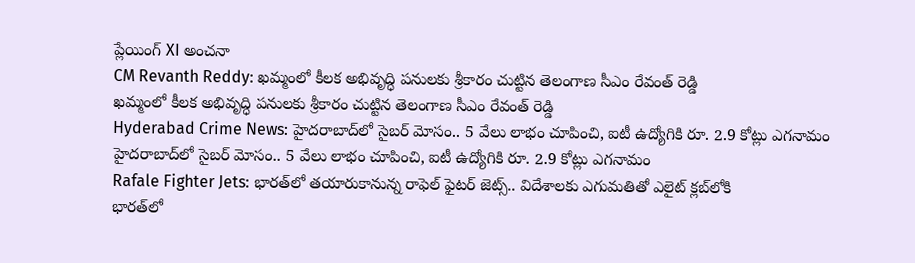ప్లేయింగ్ XI అంచనా
CM Revanth Reddy: ఖమ్మంలో కీలక అభివృద్ధి పనులకు శ్రీకారం చుట్టిన తెలంగాణ సీఎం రేవంత్ రెడ్డి
ఖమ్మంలో కీలక అభివృద్ధి పనులకు శ్రీకారం చుట్టిన తెలంగాణ సీఎం రేవంత్ రెడ్డి
Hyderabad Crime News: హైదరాబాద్‌లో సైబర్ మోసం.. 5 వేలు లాభం చూపించి, ఐటీ ఉద్యోగికి రూ. 2.9 కోట్లు ఎగనామం
హైదరాబాద్‌లో సైబర్ మోసం.. 5 వేలు లాభం చూపించి, ఐటీ ఉద్యోగికి రూ. 2.9 కోట్లు ఎగనామం
Rafale Fighter Jets: భారత్‌లో తయారుకానున్న రాఫెల్ ఫైటర్ జెట్స్.. విదేశాలకు ఎగుమతితో ఎలైట్ క్లబ్‌లోకి
భారత్‌లో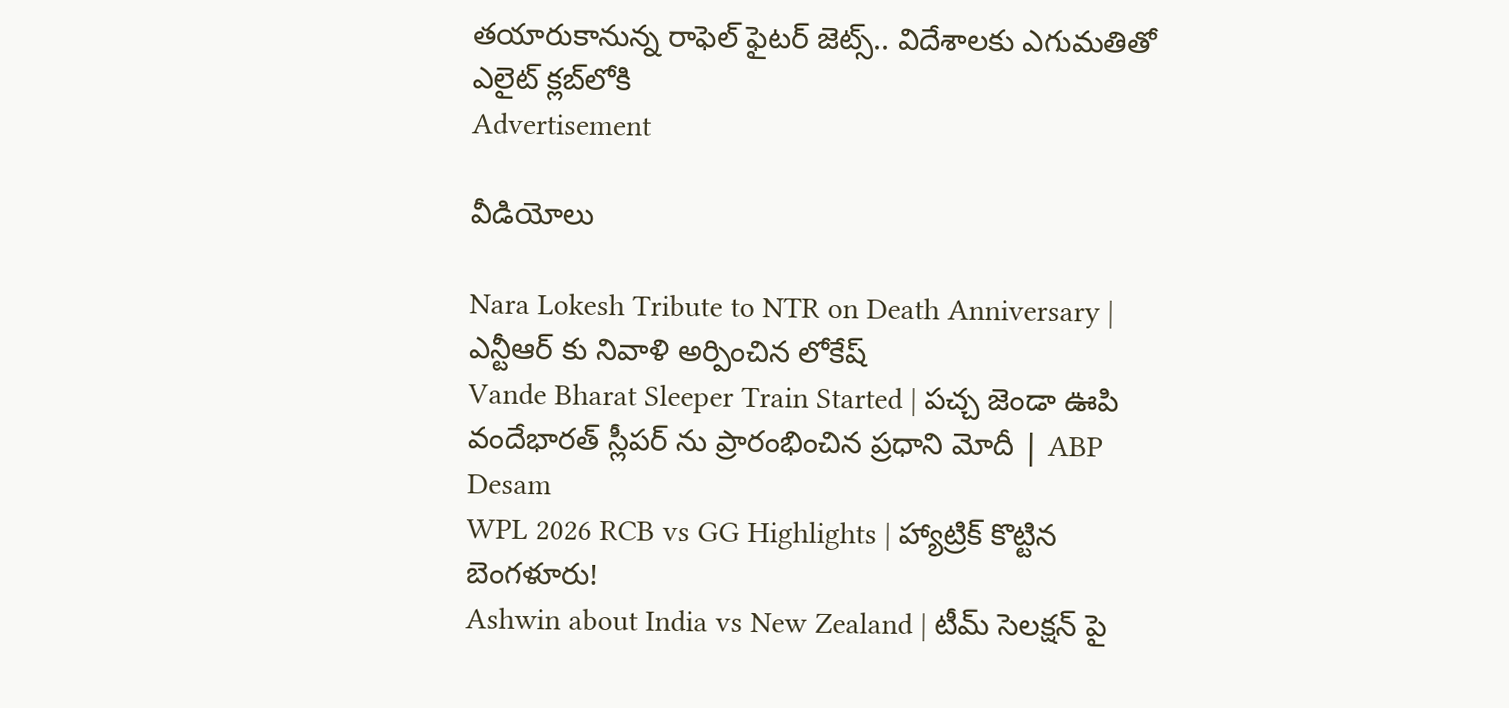తయారుకానున్న రాఫెల్ ఫైటర్ జెట్స్.. విదేశాలకు ఎగుమతితో ఎలైట్ క్లబ్‌లోకి
Advertisement

వీడియోలు

Nara Lokesh Tribute to NTR on Death Anniversary | ఎన్టీఆర్ కు నివాళి అర్పించిన లోకేష్
Vande Bharat Sleeper Train Started | పచ్చ జెండా ఊపి వందేభారత్ స్లీపర్ ను ప్రారంభించిన ప్రధాని మోదీ | ABP Desam
WPL 2026 RCB vs GG Highlights | హ్యాట్రిక్ కొట్టిన బెంగళూరు!
Ashwin about India vs New Zealand | టీమ్ సెలక్షన్ పై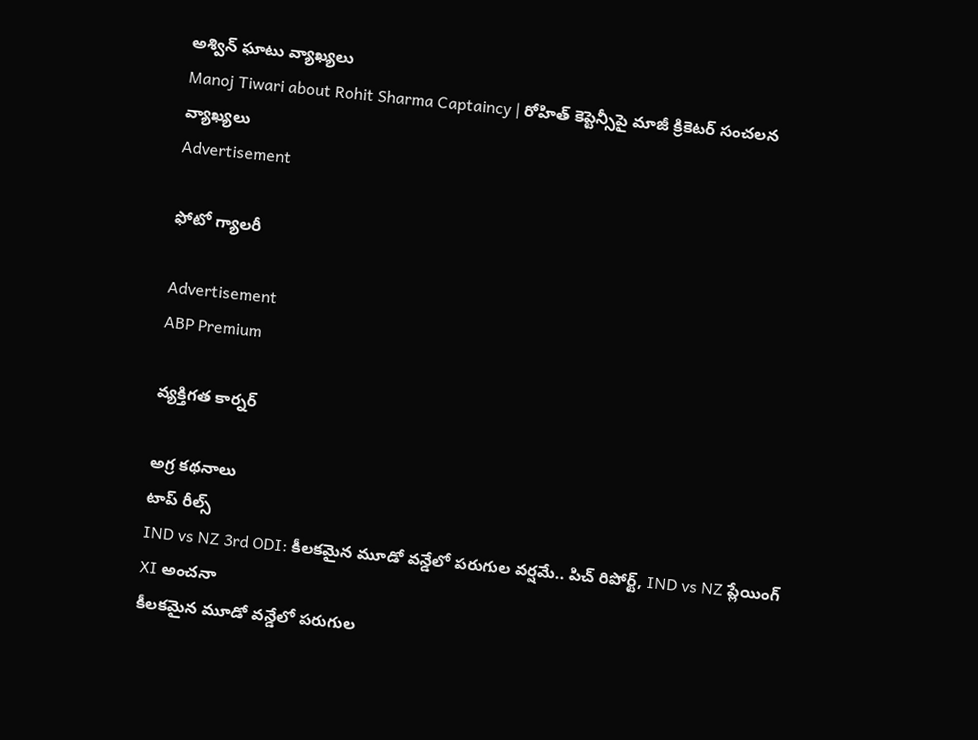అశ్విన్ ఘాటు వ్యాఖ్యలు
Manoj Tiwari about Rohit Sharma Captaincy | రోహిత్ కెప్టెన్సీపై మాజీ క్రికెటర్ సంచలన వ్యాఖ్యలు
Advertisement

ఫోటో గ్యాలరీ

Advertisement
ABP Premium

వ్యక్తిగత కార్నర్

అగ్ర కథనాలు
టాప్ రీల్స్
IND vs NZ 3rd ODI: కీలకమైన మూడో వన్డేలో పరుగుల వర్షమే.. పిచ్ రిపోర్ట్, IND vs NZ ప్లేయింగ్ XI అంచనా
కీలకమైన మూడో వన్డేలో పరుగుల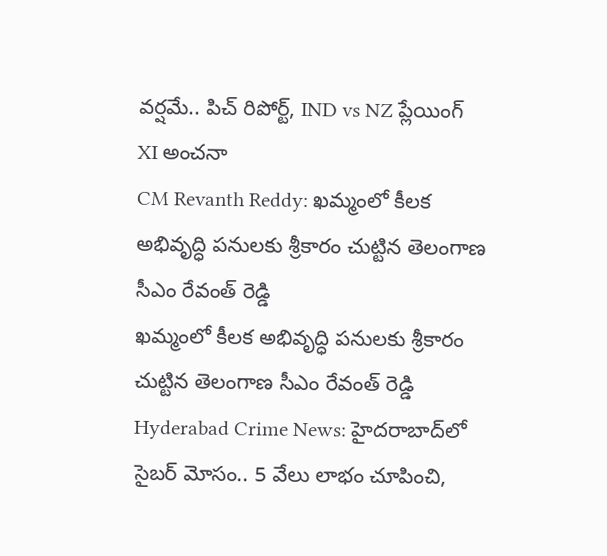వర్షమే.. పిచ్ రిపోర్ట్, IND vs NZ ప్లేయింగ్ XI అంచనా
CM Revanth Reddy: ఖమ్మంలో కీలక అభివృద్ధి పనులకు శ్రీకారం చుట్టిన తెలంగాణ సీఎం రేవంత్ రెడ్డి
ఖమ్మంలో కీలక అభివృద్ధి పనులకు శ్రీకారం చుట్టిన తెలంగాణ సీఎం రేవంత్ రెడ్డి
Hyderabad Crime News: హైదరాబాద్‌లో సైబర్ మోసం.. 5 వేలు లాభం చూపించి,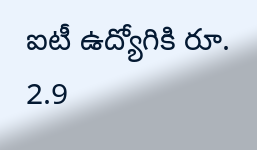ఐటీ ఉద్యోగికి రూ. 2.9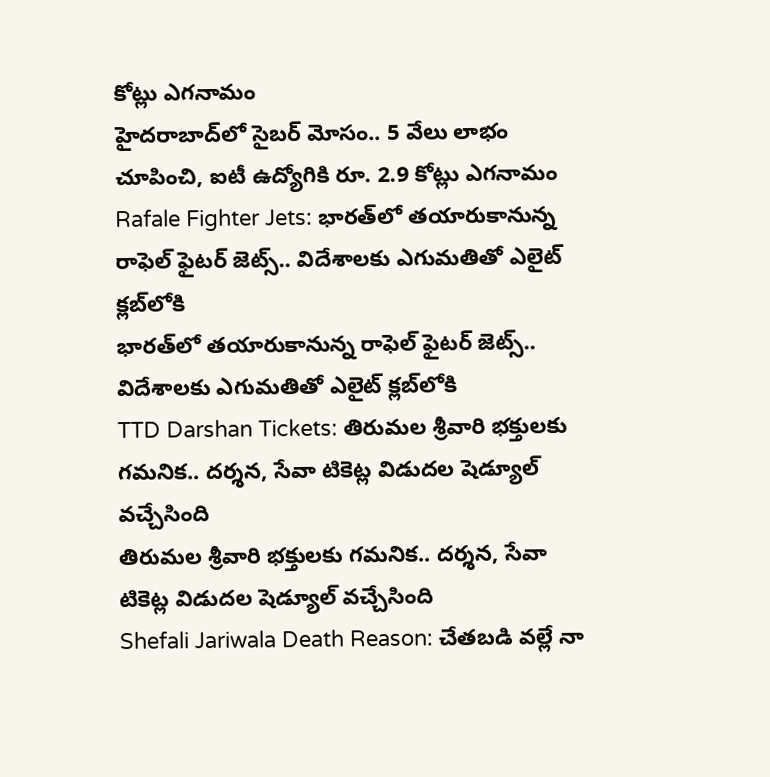కోట్లు ఎగనామం
హైదరాబాద్‌లో సైబర్ మోసం.. 5 వేలు లాభం చూపించి, ఐటీ ఉద్యోగికి రూ. 2.9 కోట్లు ఎగనామం
Rafale Fighter Jets: భారత్‌లో తయారుకానున్న రాఫెల్ ఫైటర్ జెట్స్.. విదేశాలకు ఎగుమతితో ఎలైట్ క్లబ్‌లోకి
భారత్‌లో తయారుకానున్న రాఫెల్ ఫైటర్ జెట్స్.. విదేశాలకు ఎగుమతితో ఎలైట్ క్లబ్‌లోకి
TTD Darshan Tickets: తిరుమల శ్రీవారి భక్తులకు గమనిక.. దర్శన, సేవా టికెట్ల విడుదల షెడ్యూల్ వచ్చేసింది
తిరుమల శ్రీవారి భక్తులకు గమనిక.. దర్శన, సేవా టికెట్ల విడుదల షెడ్యూల్ వచ్చేసింది
Shefali Jariwala Death Reason: చేతబడి వల్లే నా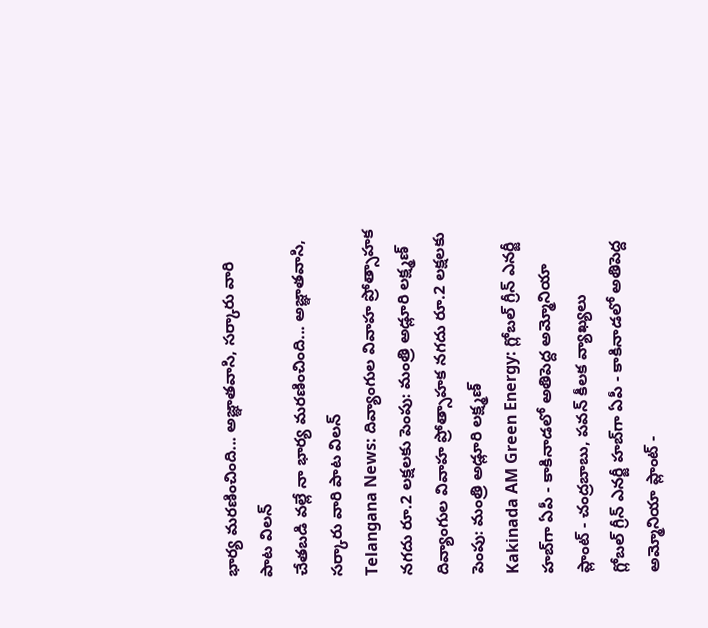భార్య మరణించింది... అజ్ఞాతవాసి, సర్కారు వారి పాట విలన్
చేతబడి వల్లే నా భార్య మరణించింది... అజ్ఞాతవాసి, సర్కారు వారి పాట విలన్
Telangana News: దివ్యాంగుల వివాహ ప్రోత్సాహక నగదు రూ.2 లక్షలకు పెంపు: మంత్రి అడ్లూరి లక్ష్మణ్
దివ్యాంగుల వివాహ ప్రోత్సాహక నగదు రూ.2 లక్షలకు పెంపు: మంత్రి అడ్లూరి లక్ష్మణ్
Kakinada AM Green Energy: గ్లోబల్ గ్రీన్ ఎనర్జీ హబ్‌గా ఏపీ - కాకినాడలో అతిపెద్ద అమ్మోనియా ప్లాంట్‌ - చంద్రబాబు, పవన్ కీలక వ్యాఖ్యలు
గ్లోబల్ గ్రీన్ ఎనర్జీ హబ్‌గా ఏపీ - కాకినాడలో అతిపెద్ద అమ్మోనియా ప్లాంట్‌ -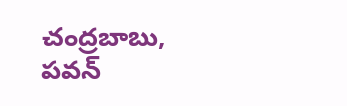చంద్రబాబు, పవన్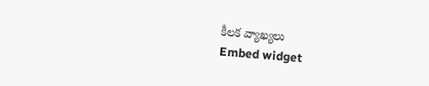కీలక వ్యాఖ్యలు
Embed widget